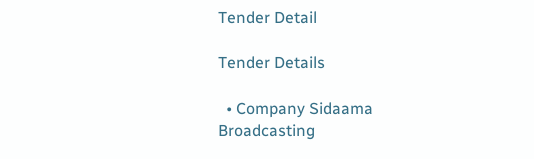Tender Detail

Tender Details

  • Company Sidaama Broadcasting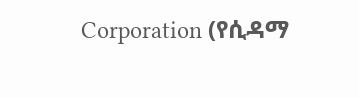Corporation (የሲዳማ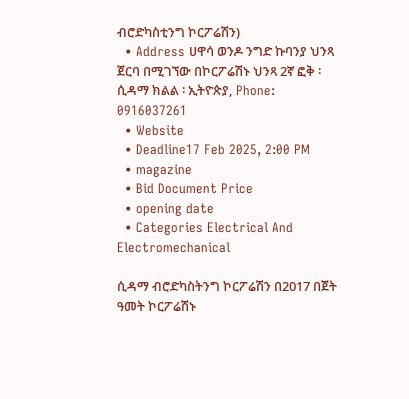ብሮድካስቲንግ ኮርፖሬሽን)
  • Address ሀዋሳ ወንዶ ንግድ ኩባንያ ህንጻ ጀርባ በሚገኘው በኮርፖሬሽኑ ህንጻ 2ኛ ፎቅ ፡ ሲዳማ ክልል ፡ ኢትዮጵያ, Phone: 0916037261
  • Website
  • Deadline17 Feb 2025, 2:00 PM
  • magazine
  • Bid Document Price
  • opening date
  • Categories Electrical And Electromechanical

ሲዳማ ብሮድካስትንግ ኮርፖሬሽን በ2017 በጀት ዓመት ኮርፖሬሽኑ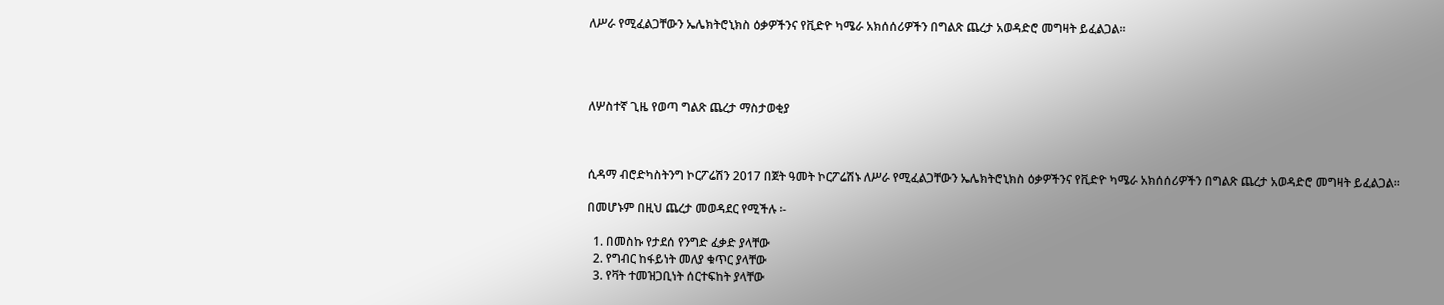ለሥራ የሚፈልጋቸውን ኤሌክትሮኒክስ ዕቃዎችንና የቪድዮ ካሜራ አክሰሰሪዎችን በግልጽ ጨረታ አወዳድሮ መግዛት ይፈልጋል፡፡




ለሦስተኛ ጊዜ የወጣ ግልጽ ጨረታ ማስታወቂያ



ሲዳማ ብሮድካስትንግ ኮርፖሬሽን 2017 በጀት ዓመት ኮርፖሬሽኑ ለሥራ የሚፈልጋቸውን ኤሌክትሮኒክስ ዕቃዎችንና የቪድዮ ካሜራ አክሰሰሪዎችን በግልጽ ጨረታ አወዳድሮ መግዛት ይፈልጋል፡፡

በመሆኑም በዚህ ጨረታ መወዳደር የሚችሉ ፡-

  1. በመስኩ የታደሰ የንግድ ፈቃድ ያላቸው
  2. የግብር ከፋይነት መለያ ቁጥር ያላቸው
  3. የቫት ተመዝጋቢነት ሰርተፍከት ያላቸው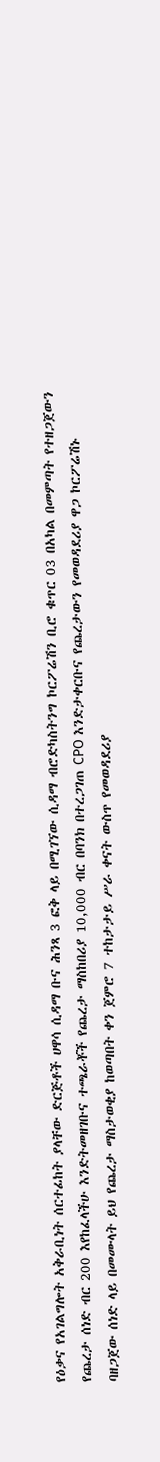የዕቃና የአገልግሎት አቅራቢነት ሰርተፊከት ያላቸው ድርጅቶች ሀዋሳ ሲዳማ ቡና ሕንጻ 3 ፎቅ ላይ በሚገኘው ሲዳማ ብሮድካስትንግ ኮርፖሬሽን ቢሮ ቁጥር 03 በአካል በመምጣት የተዘጋጀውን የጨረታ ሰነድ ብር 200 እየከፈላችሁ እንድትመዘገቡና ተጫራቾች የጨረታ ማስከበሪያ 10,000 ብር በባንክ በተረጋገጠ CPO እንድታቀርቡና የጨረታውን የመወዳደሪያ ዋጋ ኮርፖሬሽኑ ባዘጋጀው ሰነድ ላይ በመሙላት ይህ የጨረታ ማስታወቂያ ከወጣበት ቀን ጀምሮ 7 ተከታታይ ሥራ ቀናት ውስጥ የመወዳደሪያ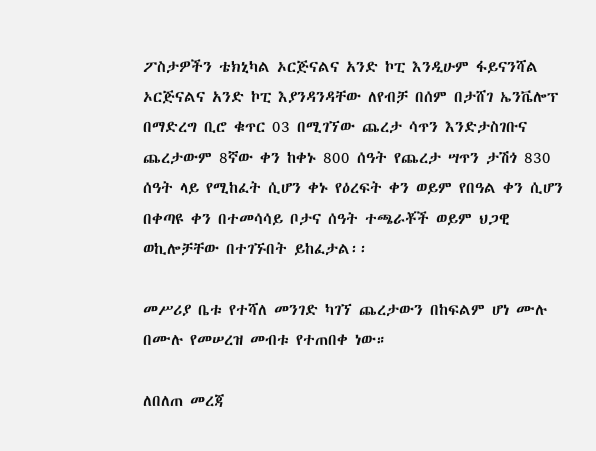ፖስታዎችን ቴክኒካል ኦርጅናልና አንድ ኮፒ እንዲሁም ፋይናንሻል ኦርጅናልና አንድ ኮፒ እያንዳንዳቸው ለየብቻ በሰም በታሸገ ኤንቬሎፕ በማድረግ ቢሮ ቁጥር 03 በሚገኘው ጨረታ ሳጥን እንድታስገቡና ጨረታውም 8ኛው ቀን ከቀኑ 800 ሰዓት የጨረታ ሣጥን ታሽጎ 830 ሰዓት ላይ የሚከፈት ሲሆን ቀኑ የዕረፍት ቀን ወይም የበዓል ቀን ሲሆን በቀጣዩ ቀን በተመሳሳይ ቦታና ሰዓት ተጫራቾች ወይም ህጋዊ ወኪሎቻቸው በተገኙበት ይከፈታል፡፡

መሥሪያ ቤቱ የተሻለ መንገድ ካገኘ ጨረታውን በከፍልም ሆነ ሙሉ በሙሉ የመሠረዝ መብቱ የተጠበቀ ነው።

ለበለጠ መረጃ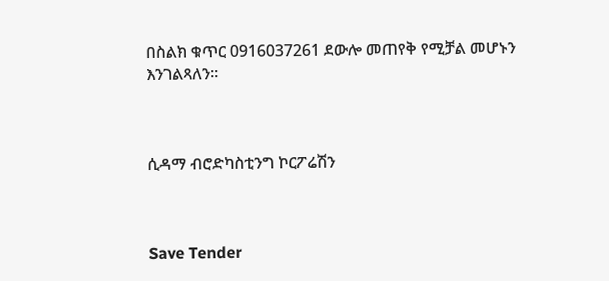በስልክ ቁጥር 0916037261 ደውሎ መጠየቅ የሚቻል መሆኑን እንገልጻለን፡፡



ሲዳማ ብሮድካስቲንግ ኮርፖሬሽን



Save Tender